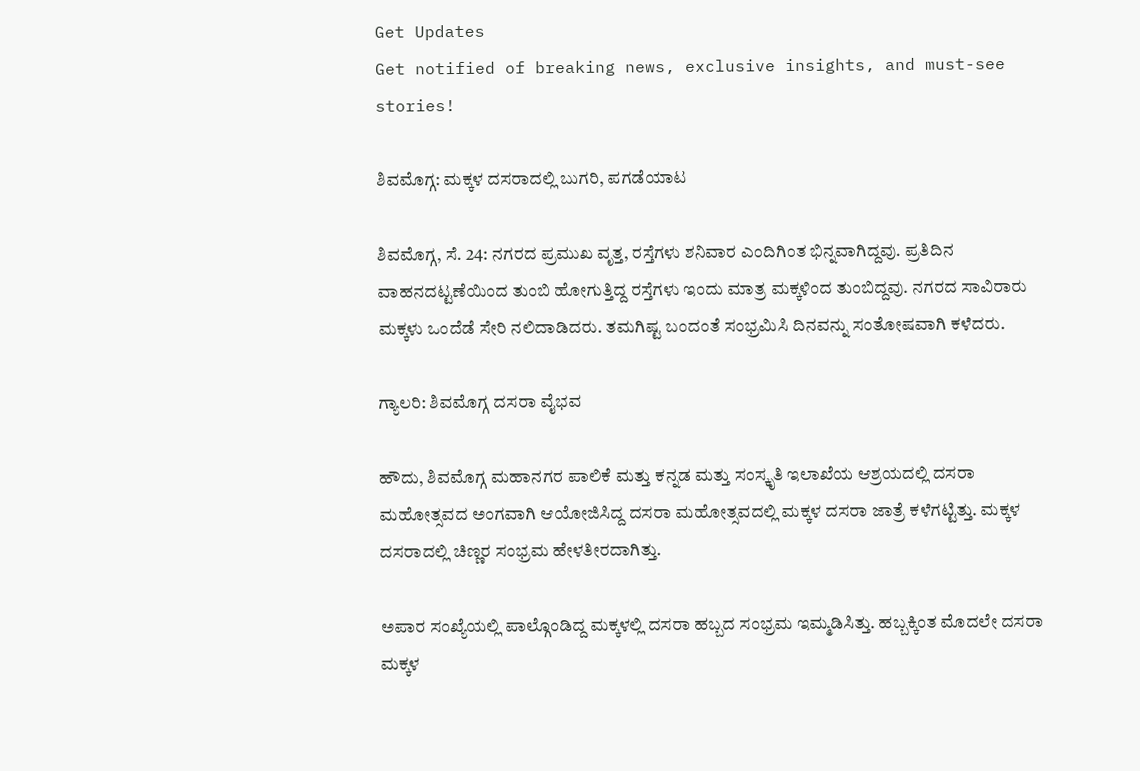Get Updates
Get notified of breaking news, exclusive insights, and must-see stories!

ಶಿವಮೊಗ್ಗ: ಮಕ್ಕಳ ದಸರಾದಲ್ಲಿ ಬುಗರಿ, ಪಗಡೆಯಾಟ

ಶಿವಮೊಗ್ಗ, ಸೆ. 24: ನಗರದ ಪ್ರಮುಖ ವೃತ್ತ, ರಸ್ತೆಗಳು ಶನಿವಾರ ಎಂದಿಗಿಂತ ಭಿನ್ನವಾಗಿದ್ದವು. ಪ್ರತಿದಿನ ವಾಹನದಟ್ಟಣೆಯಿಂದ ತುಂಬಿ ಹೋಗುತ್ತಿದ್ದ ರಸ್ತೆಗಳು ಇಂದು ಮಾತ್ರ ಮಕ್ಕಳಿಂದ ತುಂಬಿದ್ದವು. ನಗರದ ಸಾವಿರಾರು ಮಕ್ಕಳು ಒಂದೆಡೆ ಸೇರಿ ನಲಿದಾಡಿದರು. ತಮಗಿಷ್ಟ ಬಂದಂತೆ ಸಂಭ್ರಮಿಸಿ ದಿನವನ್ನು ಸಂತೋಷವಾಗಿ ಕಳೆದರು.

ಗ್ಯಾಲರಿ: ಶಿವಮೊಗ್ಗ ದಸರಾ ವೈಭವ

ಹೌದು, ಶಿವಮೊಗ್ಗ ಮಹಾನಗರ ಪಾಲಿಕೆ ಮತ್ತು ಕನ್ನಡ ಮತ್ತು ಸಂಸ್ಕೃತಿ ಇಲಾಖೆಯ ಆಶ್ರಯದಲ್ಲಿ ದಸರಾ ಮಹೋತ್ಸವದ ಅಂಗವಾಗಿ ಆಯೋಜಿಸಿದ್ದ ದಸರಾ ಮಹೋತ್ಸವದಲ್ಲಿ ಮಕ್ಕಳ ದಸರಾ ಜಾತ್ರೆ ಕಳೆಗಟ್ಟಿತ್ತು. ಮಕ್ಕಳ ದಸರಾದಲ್ಲಿ ಚಿಣ್ಣರ ಸಂಭ್ರಮ ಹೇಳತೀರದಾಗಿತ್ತು.

ಅಪಾರ ಸಂಖ್ಯೆಯಲ್ಲಿ ಪಾಲ್ಗೊಂಡಿದ್ದ ಮಕ್ಕಳಲ್ಲಿ ದಸರಾ ಹಬ್ಬದ ಸಂಭ್ರಮ ಇಮ್ಮಡಿಸಿತ್ತು. ಹಬ್ಬಕ್ಕಿಂತ ಮೊದಲೇ ದಸರಾ ಮಕ್ಕಳ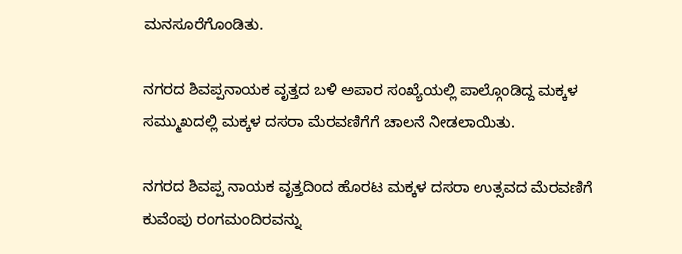ಮನಸೂರೆಗೊಂಡಿತು.

ನಗರದ ಶಿವಪ್ಪನಾಯಕ ವೃತ್ತದ ಬಳಿ ಅಪಾರ ಸಂಖ್ಯೆಯಲ್ಲಿ ಪಾಲ್ಗೊಂಡಿದ್ದ ಮಕ್ಕಳ ಸಮ್ಮುಖದಲ್ಲಿ ಮಕ್ಕಳ ದಸರಾ ಮೆರವಣಿಗೆಗೆ ಚಾಲನೆ ನೀಡಲಾಯಿತು.

ನಗರದ ಶಿವಪ್ಪ ನಾಯಕ ವೃತ್ತದಿಂದ ಹೊರಟ ಮಕ್ಕಳ ದಸರಾ ಉತ್ಸವದ ಮೆರವಣಿಗೆ ಕುವೆಂಪು ರಂಗಮಂದಿರವನ್ನು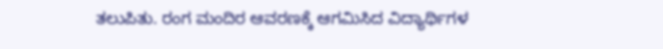ತಲುಪಿತು. ರಂಗ ಮಂದಿರ ಆವರಣಕ್ಕೆ ಆಗಮಿಸಿದ ವಿದ್ಯಾರ್ಥಿಗಳ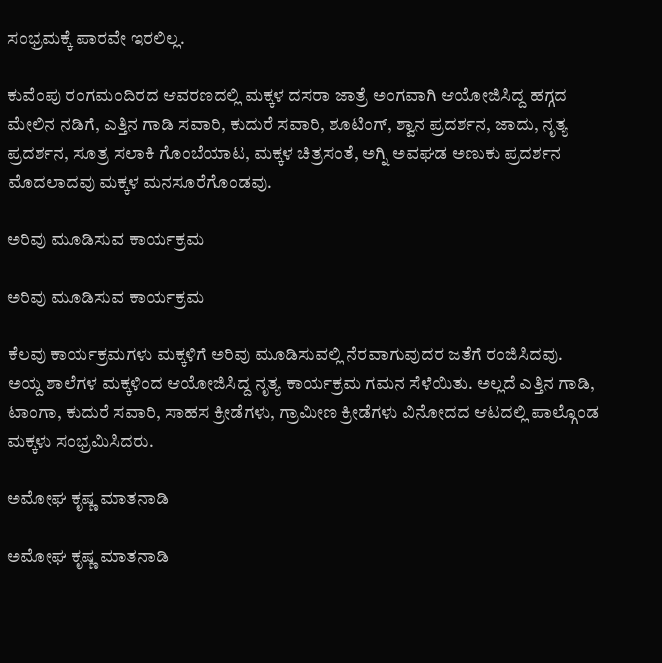ಸಂಭ್ರಮಕ್ಕೆ ಪಾರವೇ ಇರಲಿಲ್ಲ.

ಕುವೆಂಪು ರಂಗಮಂದಿರದ ಆವರಣದಲ್ಲಿ ಮಕ್ಕಳ ದಸರಾ ಜಾತ್ರೆ ಅಂಗವಾಗಿ ಆಯೋಜಿಸಿದ್ದ ಹಗ್ಗದ ಮೇಲಿನ ನಡಿಗೆ, ಎತ್ತಿನ ಗಾಡಿ ಸವಾರಿ, ಕುದುರೆ ಸವಾರಿ, ಶೂಟಿಂಗ್, ಶ್ವಾನ ಪ್ರದರ್ಶನ, ಜಾದು, ನೃತ್ಯ ಪ್ರದರ್ಶನ, ಸೂತ್ರ ಸಲಾಕಿ ಗೊಂಬೆಯಾಟ, ಮಕ್ಕಳ ಚಿತ್ರಸಂತೆ, ಅಗ್ನಿ ಅವಘಡ ಅಣುಕು ಪ್ರದರ್ಶನ ಮೊದಲಾದವು ಮಕ್ಕಳ ಮನಸೂರೆಗೊಂಡವು.

ಅರಿವು ಮೂಡಿಸುವ ಕಾರ್ಯಕ್ರಮ

ಅರಿವು ಮೂಡಿಸುವ ಕಾರ್ಯಕ್ರಮ

ಕೆಲವು ಕಾರ್ಯಕ್ರಮಗಳು ಮಕ್ಕಳಿಗೆ ಅರಿವು ಮೂಡಿಸುವಲ್ಲಿ ನೆರವಾಗುವುದರ ಜತೆಗೆ ರಂಜಿಸಿದವು. ಅಯ್ದ ಶಾಲೆಗಳ ಮಕ್ಕಳಿಂದ ಆಯೋಜಿಸಿದ್ದ ನೃತ್ಯ ಕಾರ್ಯಕ್ರಮ ಗಮನ ಸೆಳೆಯಿತು. ಅಲ್ಲದೆ ಎತ್ತಿನ ಗಾಡಿ, ಟಾಂಗಾ, ಕುದುರೆ ಸವಾರಿ, ಸಾಹಸ ಕ್ರೀಡೆಗಳು, ಗ್ರಾಮೀಣ ಕ್ರೀಡೆಗಳು ವಿನೋದದ ಆಟದಲ್ಲಿ ಪಾಲ್ಗೊಂಡ ಮಕ್ಕಳು ಸಂಭ್ರಮಿಸಿದರು.

ಅಮೋಘ ಕೃಷ್ಣ ಮಾತನಾಡಿ

ಅಮೋಘ ಕೃಷ್ಣ ಮಾತನಾಡಿ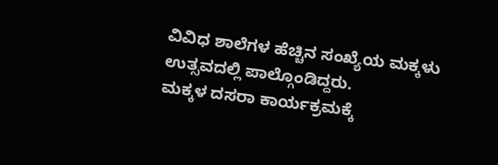ವಿವಿಧ ಶಾಲೆಗಳ ಹೆಚ್ಚಿನ ಸಂಖ್ಯೆಯ ಮಕ್ಕಳು ಉತ್ಸವದಲ್ಲಿ ಪಾಲ್ಗೊಂಡಿದ್ದರು.
ಮಕ್ಕಳ ದಸರಾ ಕಾರ್ಯಕ್ರಮಕ್ಕೆ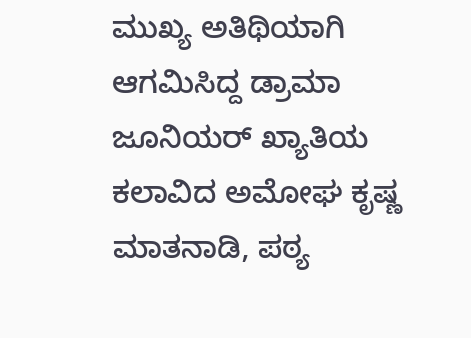ಮುಖ್ಯ ಅತಿಥಿಯಾಗಿ ಆಗಮಿಸಿದ್ದ ಡ್ರಾಮಾ ಜೂನಿಯರ್ ಖ್ಯಾತಿಯ ಕಲಾವಿದ ಅಮೋಘ ಕೃಷ್ಣ ಮಾತನಾಡಿ, ಪಠ್ಯ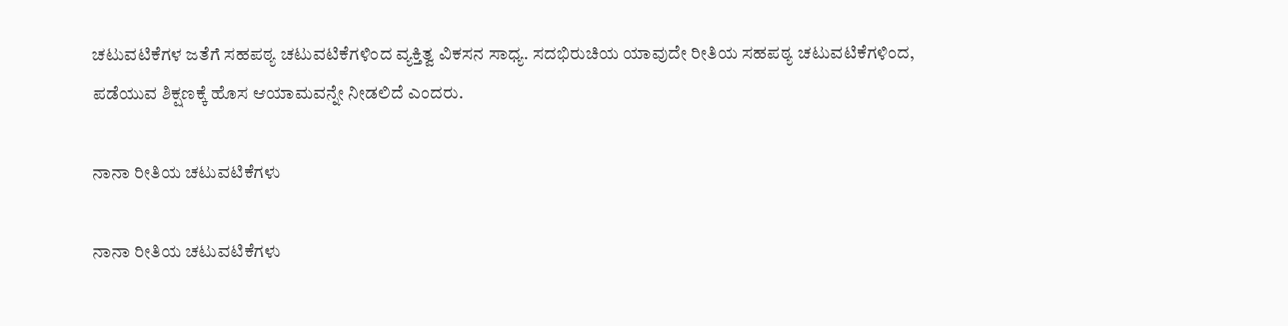ಚಟುವಟಿಕೆಗಳ ಜತೆಗೆ ಸಹಪಠ್ಯ ಚಟುವಟಿಕೆಗಳಿಂದ ವ್ಯಕ್ತಿತ್ವ ವಿಕಸನ ಸಾಧ್ಯ. ಸದಭಿರುಚಿಯ ಯಾವುದೇ ರೀತಿಯ ಸಹಪಠ್ಯ ಚಟುವಟಿಕೆಗಳಿಂದ, ಪಡೆಯುವ ಶಿಕ್ಷಣಕ್ಕೆ ಹೊಸ ಆಯಾಮವನ್ನೇ ನೀಡಲಿದೆ ಎಂದರು.

ನಾನಾ ರೀತಿಯ ಚಟುವಟಿಕೆಗಳು

ನಾನಾ ರೀತಿಯ ಚಟುವಟಿಕೆಗಳು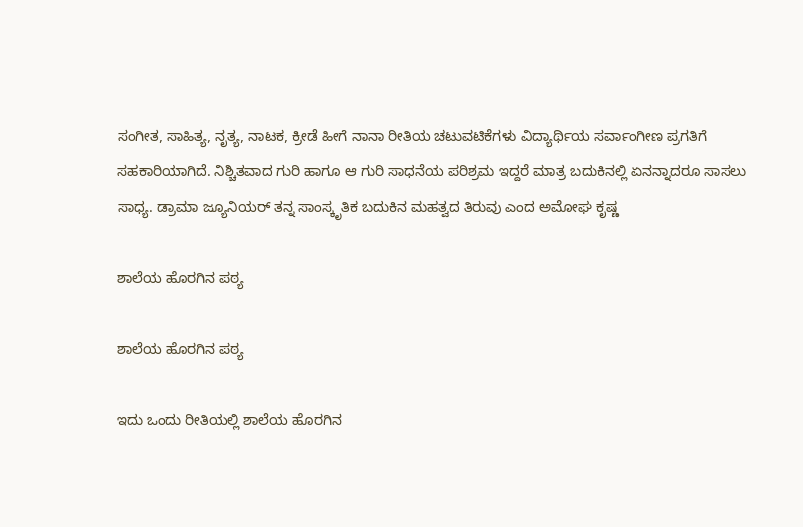ಸಂಗೀತ, ಸಾಹಿತ್ಯ, ನೃತ್ಯ, ನಾಟಕ, ಕ್ರೀಡೆ ಹೀಗೆ ನಾನಾ ರೀತಿಯ ಚಟುವಟಿಕೆಗಳು ವಿದ್ಯಾರ್ಥಿಯ ಸರ್ವಾಂಗೀಣ ಪ್ರಗತಿಗೆ ಸಹಕಾರಿಯಾಗಿದೆ. ನಿಶ್ಚಿತವಾದ ಗುರಿ ಹಾಗೂ ಆ ಗುರಿ ಸಾಧನೆಯ ಪರಿಶ್ರಮ ಇದ್ದರೆ ಮಾತ್ರ ಬದುಕಿನಲ್ಲಿ ಏನನ್ನಾದರೂ ಸಾಸಲು ಸಾಧ್ಯ. ಡ್ರಾಮಾ ಜ್ಯೂನಿಯರ್ ತನ್ನ ಸಾಂಸ್ಕೃತಿಕ ಬದುಕಿನ ಮಹತ್ವದ ತಿರುವು ಎಂದ ಅಮೋಘ ಕೃಷ್ಣ

ಶಾಲೆಯ ಹೊರಗಿನ ಪಠ್ಯ

ಶಾಲೆಯ ಹೊರಗಿನ ಪಠ್ಯ

ಇದು ಒಂದು ರೀತಿಯಲ್ಲಿ ಶಾಲೆಯ ಹೊರಗಿನ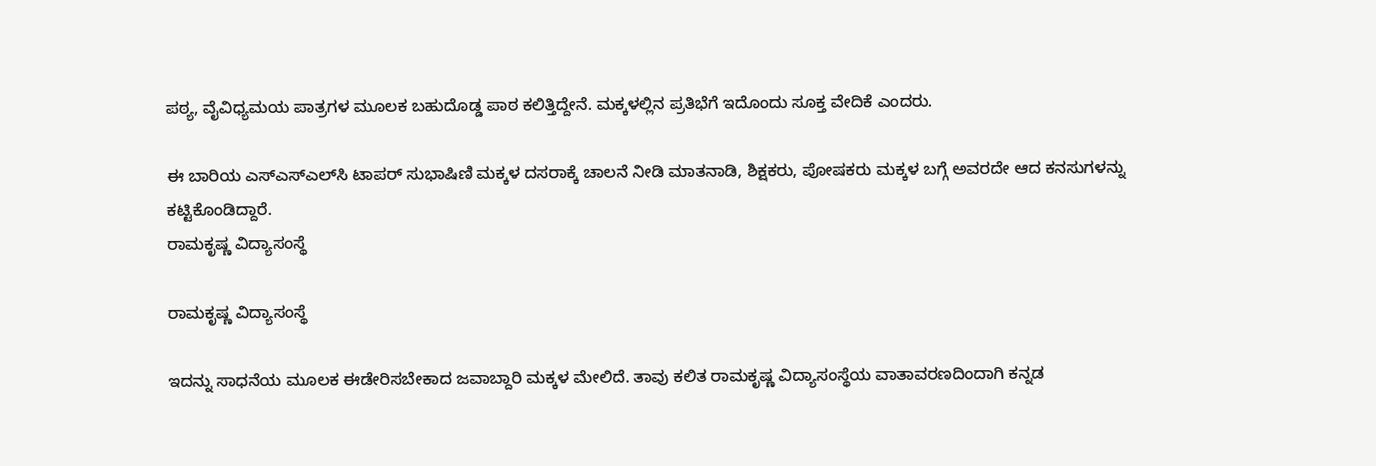ಪಠ್ಯ, ವೈವಿಧ್ಯಮಯ ಪಾತ್ರಗಳ ಮೂಲಕ ಬಹುದೊಡ್ಡ ಪಾಠ ಕಲಿತ್ತಿದ್ದೇನೆ. ಮಕ್ಕಳಲ್ಲಿನ ಪ್ರತಿಭೆಗೆ ಇದೊಂದು ಸೂಕ್ತ ವೇದಿಕೆ ಎಂದರು.

ಈ ಬಾರಿಯ ಎಸ್‌ಎಸ್‌ಎಲ್‌ಸಿ ಟಾಪರ್ ಸುಭಾಷಿಣಿ ಮಕ್ಕಳ ದಸರಾಕ್ಕೆ ಚಾಲನೆ ನೀಡಿ ಮಾತನಾಡಿ, ಶಿಕ್ಷಕರು, ಪೋಷಕರು ಮಕ್ಕಳ ಬಗ್ಗೆ ಅವರದೇ ಆದ ಕನಸುಗಳನ್ನು ಕಟ್ಟಿಕೊಂಡಿದ್ದಾರೆ.
ರಾಮಕೃಷ್ಣ ವಿದ್ಯಾಸಂಸ್ಥೆ

ರಾಮಕೃಷ್ಣ ವಿದ್ಯಾಸಂಸ್ಥೆ

ಇದನ್ನು ಸಾಧನೆಯ ಮೂಲಕ ಈಡೇರಿಸಬೇಕಾದ ಜವಾಬ್ದಾರಿ ಮಕ್ಕಳ ಮೇಲಿದೆ. ತಾವು ಕಲಿತ ರಾಮಕೃಷ್ಣ ವಿದ್ಯಾಸಂಸ್ಥೆಯ ವಾತಾವರಣದಿಂದಾಗಿ ಕನ್ನಡ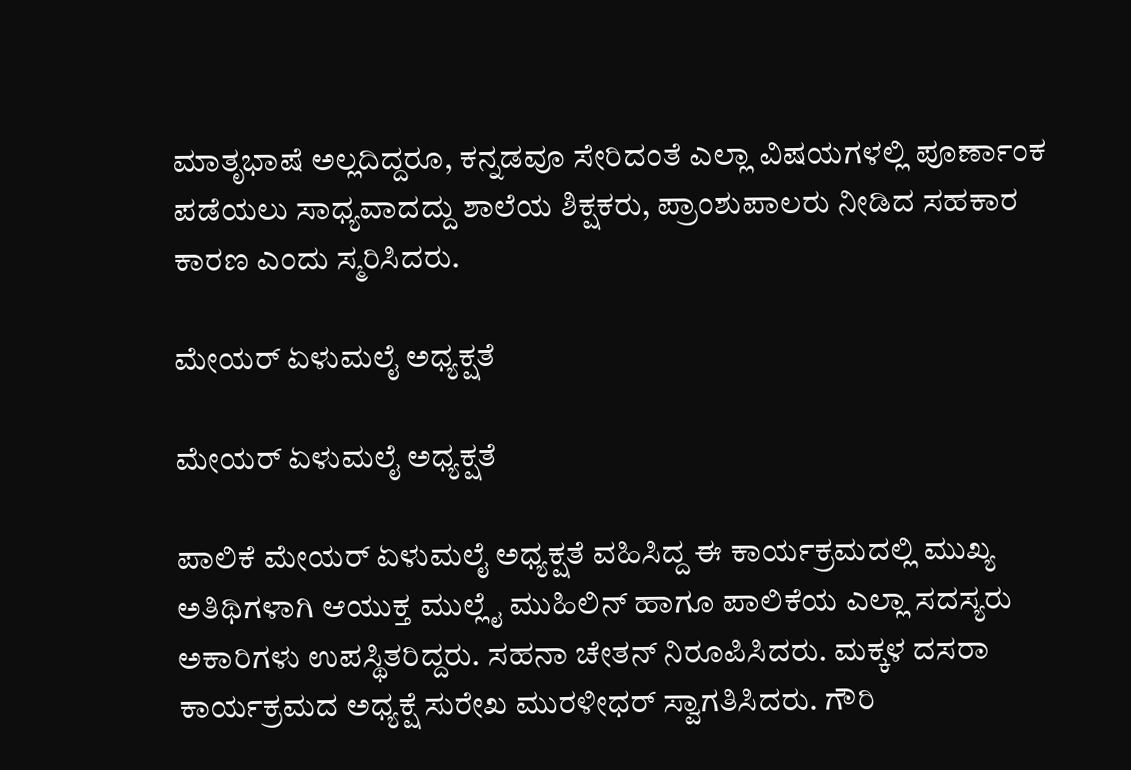ಮಾತೃಭಾಷೆ ಅಲ್ಲದಿದ್ದರೂ, ಕನ್ನಡವೂ ಸೇರಿದಂತೆ ಎಲ್ಲಾ ವಿಷಯಗಳಲ್ಲಿ ಪೂರ್ಣಾಂಕ ಪಡೆಯಲು ಸಾಧ್ಯವಾದದ್ದು ಶಾಲೆಯ ಶಿಕ್ಷಕರು, ಪ್ರಾಂಶುಪಾಲರು ನೀಡಿದ ಸಹಕಾರ ಕಾರಣ ಎಂದು ಸ್ಮರಿಸಿದರು.

ಮೇಯರ್ ಏಳುಮಲೈ ಅಧ್ಯಕ್ಷತೆ

ಮೇಯರ್ ಏಳುಮಲೈ ಅಧ್ಯಕ್ಷತೆ

ಪಾಲಿಕೆ ಮೇಯರ್ ಏಳುಮಲೈ ಅಧ್ಯಕ್ಷತೆ ವಹಿಸಿದ್ದ ಈ ಕಾರ್ಯಕ್ರಮದಲ್ಲಿ ಮುಖ್ಯ ಅತಿಥಿಗಳಾಗಿ ಆಯುಕ್ತ ಮುಲ್ಲೈ ಮುಹಿಲಿನ್ ಹಾಗೂ ಪಾಲಿಕೆಯ ಎಲ್ಲಾ ಸದಸ್ಯರು ಅಕಾರಿಗಳು ಉಪಸ್ಥಿತರಿದ್ದರು. ಸಹನಾ ಚೇತನ್ ನಿರೂಪಿಸಿದರು. ಮಕ್ಕಳ ದಸರಾ ಕಾರ್ಯಕ್ರಮದ ಅಧ್ಯಕ್ಷೆ ಸುರೇಖ ಮುರಳೀಧರ್ ಸ್ವಾಗತಿಸಿದರು. ಗೌರಿ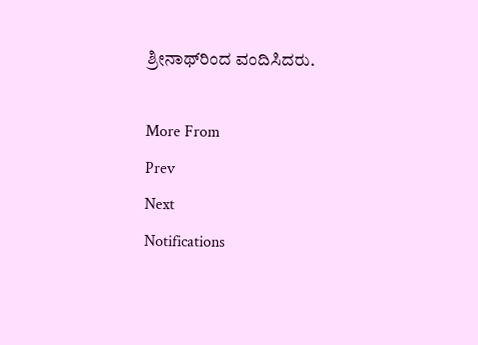ಶ್ರೀನಾಥ್‌ರಿಂದ ವಂದಿಸಿದರು.

More From
Prev
Next
Notifications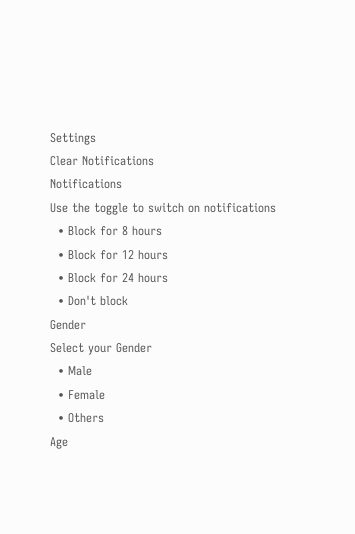Settings
Clear Notifications
Notifications
Use the toggle to switch on notifications
  • Block for 8 hours
  • Block for 12 hours
  • Block for 24 hours
  • Don't block
Gender
Select your Gender
  • Male
  • Female
  • Others
Age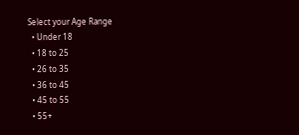Select your Age Range
  • Under 18
  • 18 to 25
  • 26 to 35
  • 36 to 45
  • 45 to 55
  • 55+